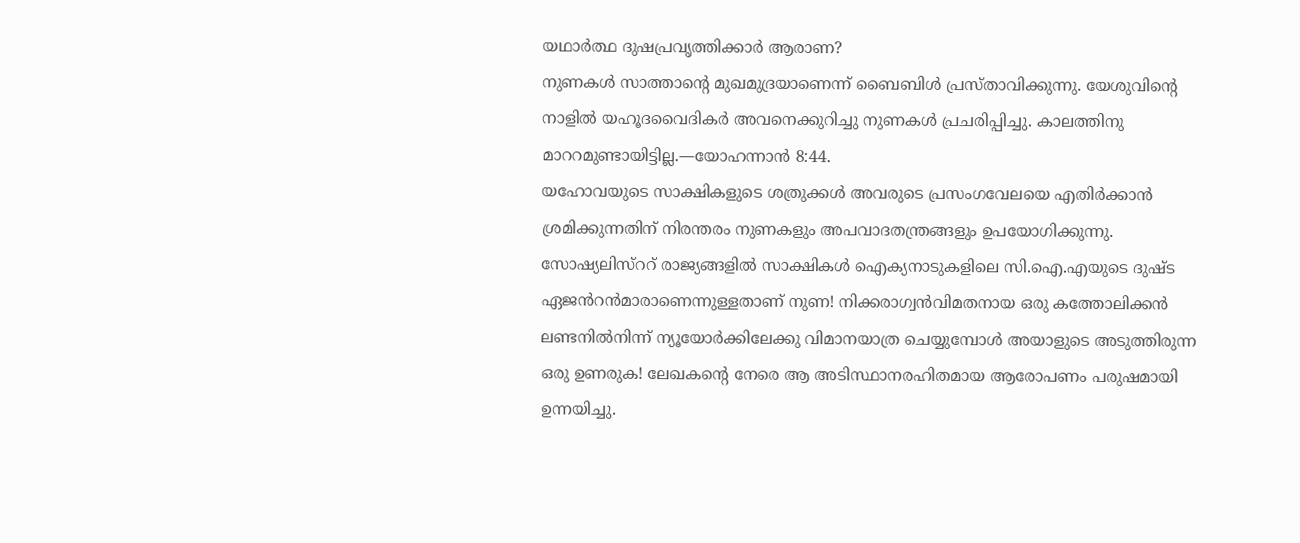യഥാർത്ഥ ദുഷപ്രവൃത്തിക്കാർ ആരാണ?
നുണകൾ സാത്താന്റെ മുഖമുദ്രയാണെന്ന് ബൈബിൾ പ്രസ്താവിക്കുന്നു. യേശുവിന്റെ നാളിൽ യഹൂദവൈദികർ അവനെക്കുറിച്ചു നുണകൾ പ്രചരിപ്പിച്ചു. കാലത്തിനു മാററമുണ്ടായിട്ടില്ല.—യോഹന്നാൻ 8:44.
യഹോവയുടെ സാക്ഷികളുടെ ശത്രുക്കൾ അവരുടെ പ്രസംഗവേലയെ എതിർക്കാൻ ശ്രമിക്കുന്നതിന് നിരന്തരം നുണകളും അപവാദതന്ത്രങ്ങളും ഉപയോഗിക്കുന്നു. സോഷ്യലിസ്ററ് രാജ്യങ്ങളിൽ സാക്ഷികൾ ഐക്യനാടുകളിലെ സി.ഐ.എയുടെ ദുഷ്ട ഏജൻറൻമാരാണെന്നുള്ളതാണ് നുണ! നിക്കരാഗ്വൻവിമതനായ ഒരു കത്തോലിക്കൻ ലണ്ടനിൽനിന്ന് ന്യൂയോർക്കിലേക്കു വിമാനയാത്ര ചെയ്യുമ്പോൾ അയാളുടെ അടുത്തിരുന്ന ഒരു ഉണരുക! ലേഖകന്റെ നേരെ ആ അടിസ്ഥാനരഹിതമായ ആരോപണം പരുഷമായി ഉന്നയിച്ചു.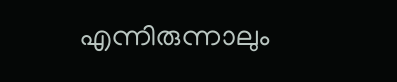എന്നിരുന്നാലും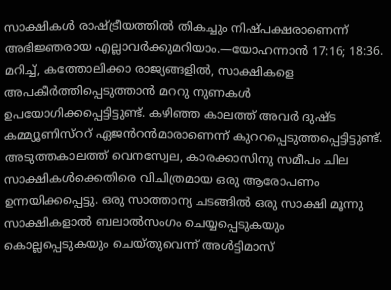സാക്ഷികൾ രാഷ്ട്രീയത്തിൽ തികച്ചും നിഷ്പക്ഷരാണെന്ന് അഭിജ്ഞരായ എല്ലാവർക്കുമറിയാം.—യോഹന്നാൻ 17:16; 18:36.
മറിച്ച്, കത്തോലിക്കാ രാജ്യങ്ങളിൽ, സാക്ഷികളെ അപകീർത്തിപ്പെടുത്താൻ മററു നുണകൾ ഉപയോഗിക്കപ്പെട്ടിട്ടുണ്ട്. കഴിഞ്ഞ കാലത്ത് അവർ ദുഷ്ട കമ്മ്യൂണിസ്ററ് ഏജൻറൻമാരാണെന്ന് കുററപ്പെടുത്തപ്പെട്ടിട്ടുണ്ട്. അടുത്തകാലത്ത് വെനസ്വേല, കാരക്കാസിനു സമീപം ചില സാക്ഷികൾക്കെതിരെ വിചിത്രമായ ഒരു ആരോപണം ഉന്നയിക്കപ്പെട്ടു. ഒരു സാത്താന്യ ചടങ്ങിൽ ഒരു സാക്ഷി മൂന്നു സാക്ഷികളാൽ ബലാൽസംഗം ചെയ്യപ്പെടുകയും കൊല്ലപ്പെടുകയും ചെയ്തുവെന്ന് അൾട്ടിമാസ്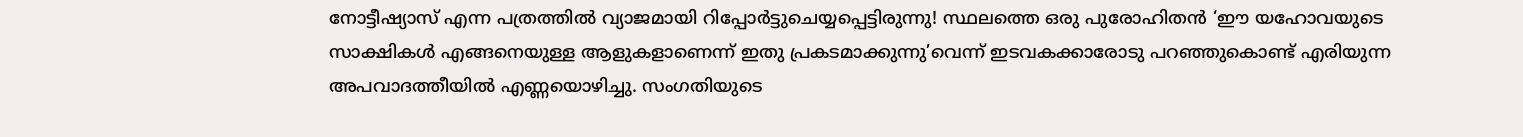നോട്ടീഷ്യാസ് എന്ന പത്രത്തിൽ വ്യാജമായി റിപ്പോർട്ടുചെയ്യപ്പെട്ടിരുന്നു! സ്ഥലത്തെ ഒരു പുരോഹിതൻ ‘ഈ യഹോവയുടെ സാക്ഷികൾ എങ്ങനെയുള്ള ആളുകളാണെന്ന് ഇതു പ്രകടമാക്കുന്നു’വെന്ന് ഇടവകക്കാരോടു പറഞ്ഞുകൊണ്ട് എരിയുന്ന അപവാദത്തീയിൽ എണ്ണയൊഴിച്ചു. സംഗതിയുടെ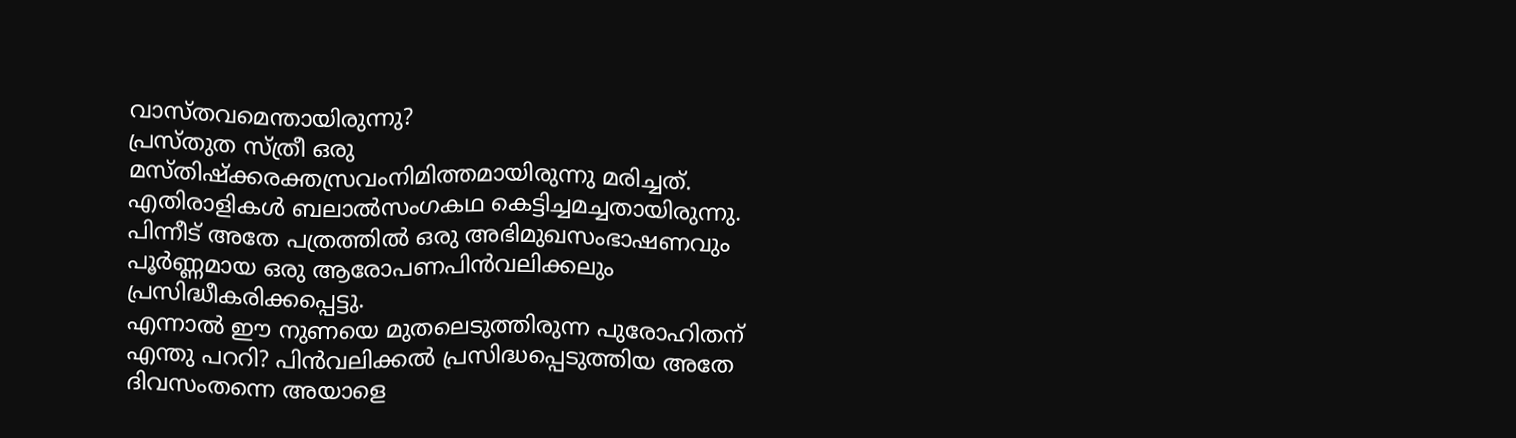വാസ്തവമെന്തായിരുന്നു?
പ്രസ്തുത സ്ത്രീ ഒരു മസ്തിഷ്ക്കരക്തസ്രവംനിമിത്തമായിരുന്നു മരിച്ചത്. എതിരാളികൾ ബലാൽസംഗകഥ കെട്ടിച്ചമച്ചതായിരുന്നു. പിന്നീട് അതേ പത്രത്തിൽ ഒരു അഭിമുഖസംഭാഷണവും പൂർണ്ണമായ ഒരു ആരോപണപിൻവലിക്കലും പ്രസിദ്ധീകരിക്കപ്പെട്ടു.
എന്നാൽ ഈ നുണയെ മുതലെടുത്തിരുന്ന പുരോഹിതന് എന്തു പററി? പിൻവലിക്കൽ പ്രസിദ്ധപ്പെടുത്തിയ അതേ ദിവസംതന്നെ അയാളെ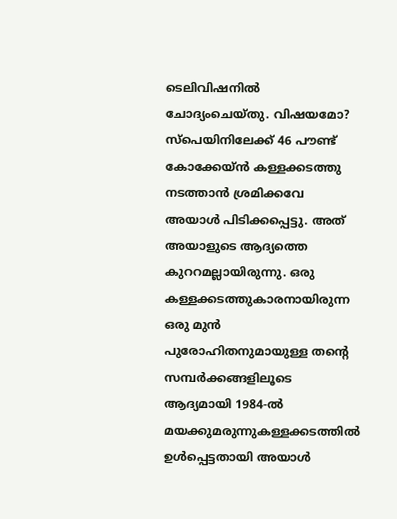ടെലിവിഷനിൽ ചോദ്യംചെയ്തു. വിഷയമോ? സ്പെയിനിലേക്ക് 46 പൗണ്ട് കോക്കേയ്ൻ കള്ളക്കടത്തു നടത്താൻ ശ്രമിക്കവേ അയാൾ പിടിക്കപ്പെട്ടു. അത് അയാളുടെ ആദ്യത്തെ കുററമല്ലായിരുന്നു. ഒരു കള്ളക്കടത്തുകാരനായിരുന്ന ഒരു മുൻ പുരോഹിതനുമായുള്ള തന്റെ സമ്പർക്കങ്ങളിലൂടെ ആദ്യമായി 1984-ൽ മയക്കുമരുന്നുകള്ളക്കടത്തിൽ ഉൾപ്പെട്ടതായി അയാൾ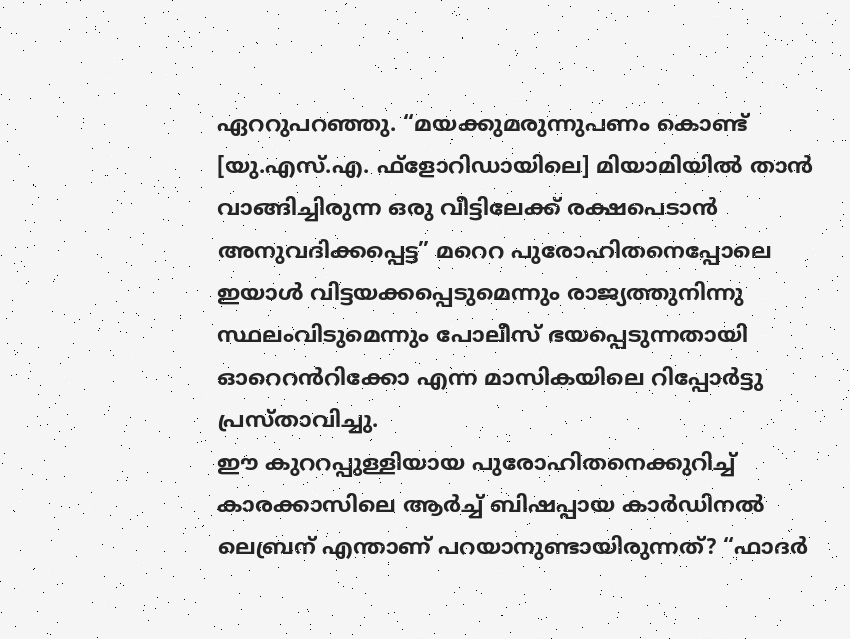ഏററുപറഞ്ഞു. “മയക്കുമരുന്നുപണം കൊണ്ട് [യു.എസ്.എ. ഫ്ളോറിഡായിലെ] മിയാമിയിൽ താൻ വാങ്ങിച്ചിരുന്ന ഒരു വീട്ടിലേക്ക് രക്ഷപെടാൻ അനുവദിക്കപ്പെട്ട” മറെറ പുരോഹിതനെപ്പോലെ ഇയാൾ വിട്ടയക്കപ്പെടുമെന്നും രാജ്യത്തുനിന്നു സ്ഥലംവിടുമെന്നും പോലീസ് ഭയപ്പെടുന്നതായി ഓറെറൻറിക്കോ എന്ന മാസികയിലെ റിപ്പോർട്ടു പ്രസ്താവിച്ചു.
ഈ കുററപ്പുള്ളിയായ പുരോഹിതനെക്കുറിച്ച് കാരക്കാസിലെ ആർച്ച് ബിഷപ്പായ കാർഡിനൽ ലെബ്രന് എന്താണ് പറയാനുണ്ടായിരുന്നത്? “ഫാദർ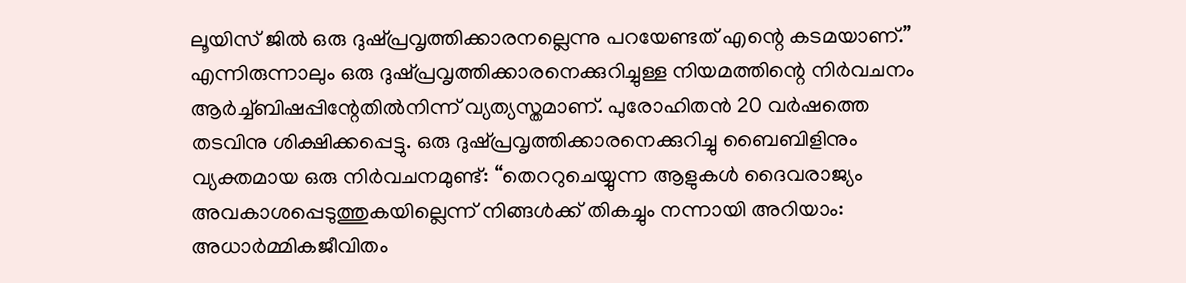ലൂയിസ് ജിൽ ഒരു ദുഷ്പ്രവൃത്തിക്കാരനല്ലെന്നു പറയേണ്ടത് എന്റെ കടമയാണ്.” എന്നിരുന്നാലും ഒരു ദുഷ്പ്രവൃത്തിക്കാരനെക്കുറിച്ചുള്ള നിയമത്തിന്റെ നിർവചനം ആർച്ച്ബിഷപ്പിന്റേതിൽനിന്ന് വ്യത്യസ്തമാണ്. പുരോഹിതൻ 20 വർഷത്തെ തടവിനു ശിക്ഷിക്കപ്പെട്ടു. ഒരു ദുഷ്പ്രവൃത്തിക്കാരനെക്കുറിച്ചു ബൈബിളിനും വ്യക്തമായ ഒരു നിർവചനമുണ്ട്: “തെററുചെയ്യുന്ന ആളുകൾ ദൈവരാജ്യം അവകാശപ്പെടുത്തുകയില്ലെന്ന് നിങ്ങൾക്ക് തികച്ചും നന്നായി അറിയാം: അധാർമ്മികജീവിതം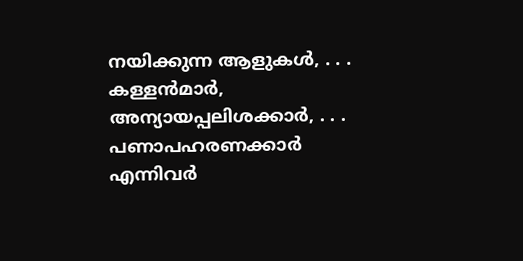നയിക്കുന്ന ആളുകൾ, . . . കള്ളൻമാർ, അന്യായപ്പലിശക്കാർ, . . . പണാപഹരണക്കാർ എന്നിവർ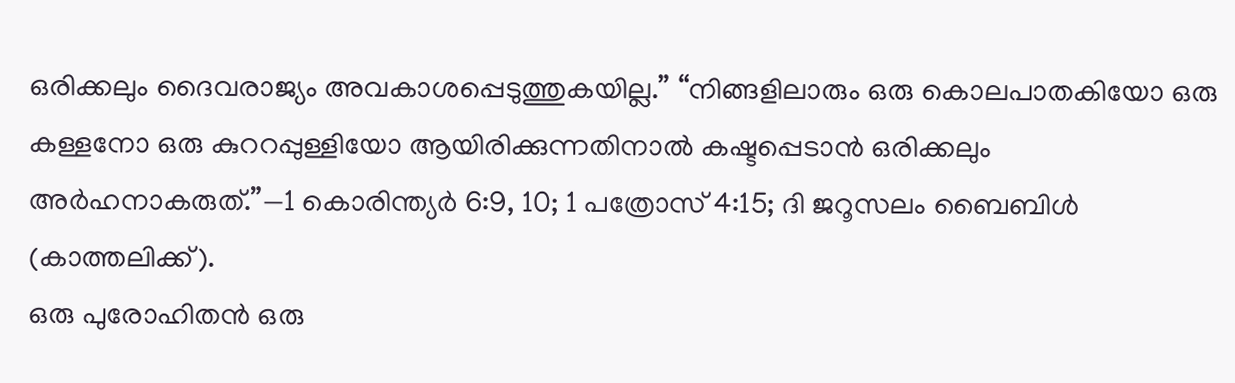ഒരിക്കലും ദൈവരാജ്യം അവകാശപ്പെടുത്തുകയില്ല.” “നിങ്ങളിലാരും ഒരു കൊലപാതകിയോ ഒരു കള്ളനോ ഒരു കുററപ്പുള്ളിയോ ആയിരിക്കുന്നതിനാൽ കഷ്ടപ്പെടാൻ ഒരിക്കലും അർഹനാകരുത്.”—1 കൊരിന്ത്യർ 6:9, 10; 1 പത്രോസ് 4:15; ദി ജറൂസലം ബൈബിൾ (കാത്തലിക്ക്).
ഒരു പുരോഹിതൻ ഒരു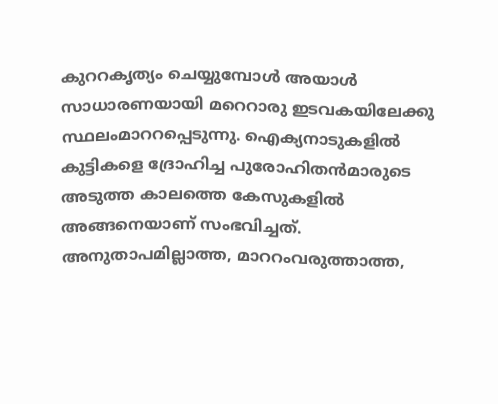കുററകൃത്യം ചെയ്യുമ്പോൾ അയാൾ സാധാരണയായി മറെറാരു ഇടവകയിലേക്കു സ്ഥലംമാററപ്പെടുന്നു. ഐക്യനാടുകളിൽ കുട്ടികളെ ദ്രോഹിച്ച പുരോഹിതൻമാരുടെ അടുത്ത കാലത്തെ കേസുകളിൽ അങ്ങനെയാണ് സംഭവിച്ചത്. അനുതാപമില്ലാത്ത, മാററംവരുത്താത്ത,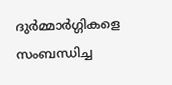ദുർമ്മാർഗ്ഗികളെ സംബന്ധിച്ച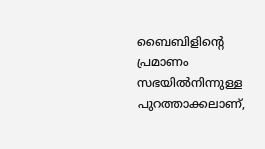ബൈബിളിന്റെ പ്രമാണം സഭയിൽനിന്നുള്ള പുറത്താക്കലാണ്,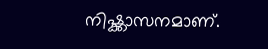നിഷ്ക്കാസനമാണ്.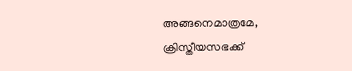അങ്ങനെമാത്രമേ, ക്രിസ്തീയസഭക്ക്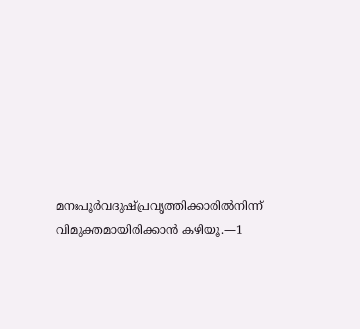മനഃപൂർവദുഷ്പ്രവൃത്തിക്കാരിൽനിന്ന് വിമുക്തമായിരിക്കാൻ കഴിയൂ.—1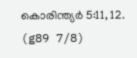കൊരിന്ത്യർ 5:11, 12. (g89 7/8)